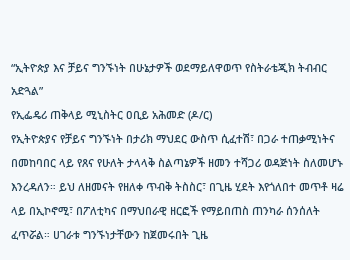“ኢትዮጵያ እና ቻይና ግንኙነት በሁኔታዎች ወደማይለዋወጥ የስትራቴጂክ ትብብር አድጓል”
የኢፌዴሪ ጠቅላይ ሚኒስትር ዐቢይ አሕመድ (ዶ/ር)
የኢትዮጵያና የቻይና ግንኙነት በታሪክ ማህደር ውስጥ ሲፈተሽ፣ በጋራ ተጠቃሚነትና በመከባበር ላይ የጸና የሁለት ታላላቅ ስልጣኔዎች ዘመን ተሻጋሪ ወዳጅነት ስለመሆኑ እንረዳለን። ይህ ለዘመናት የዘለቀ ጥብቅ ትስስር፣ በጊዜ ሂደት እየጎለበተ መጥቶ ዛሬ ላይ በኢኮኖሚ፣ በፖለቲካና በማህበራዊ ዘርፎች የማይበጠስ ጠንካራ ሰንሰለት ፈጥሯል። ሀገራቱ ግንኙነታቸውን ከጀመሩበት ጊዜ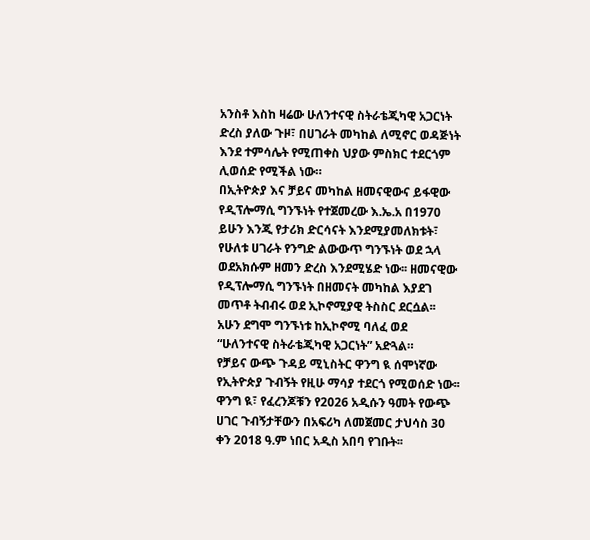አንስቶ እስከ ዛሬው ሁለንተናዊ ስትራቴጂካዊ አጋርነት ድረስ ያለው ጉዞ፣ በሀገራት መካከል ለሚኖር ወዳጅነት እንደ ተምሳሌት የሚጠቀስ ህያው ምስክር ተደርጎም ሊወሰድ የሚችል ነው።
በኢትዮጵያ እና ቻይና መካከል ዘመናዊውና ይፋዊው የዲፕሎማሲ ግንኙነት የተጀመረው እ.ኤ.አ በ1970 ይሁን እንጂ የታሪክ ድርሳናት እንደሚያመለክቱት፣ የሁለቱ ሀገራት የንግድ ልውውጥ ግንኙነት ወደ ኋላ ወደአክሱም ዘመን ድረስ እንደሚሄድ ነው፡፡ ዘመናዊው የዲፕሎማሲ ግንኙነት በዘመናት መካከል እያደገ መጥቶ ትብብሩ ወደ ኢኮኖሚያዊ ትስስር ደርሷል፡፡ አሁን ደግሞ ግንኙነቱ ከኢኮኖሚ ባለፈ ወደ “ሁለንተናዊ ስትራቴጂካዊ አጋርነት” አድጓል።
የቻይና ውጭ ጉዳይ ሚኒስትር ዋንግ ዪ ሰሞነኛው የኢትዮጵያ ጉብኝት የዚሁ ማሳያ ተደርጎ የሚወሰድ ነው፡፡ ዋንግ ዪ፣ የፈረንጆቹን የ2026 አዲሱን ዓመት የውጭ ሀገር ጉብኝታቸውን በአፍሪካ ለመጀመር ታህሳስ 30 ቀን 2018 ዓ.ም ነበር አዲስ አበባ የገቡት፡፡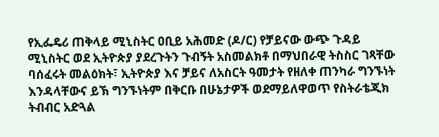የኢፌዴሪ ጠቅላይ ሚኒስትር ዐቢይ አሕመድ (ዶ/ር) የቻይናው ውጭ ጉዳይ ሚኒስትር ወደ ኢትዮጵያ ያደረጉትን ጉብኝት አስመልክቶ በማህበራዊ ትስስር ገጻቸው ባሰፈሩት መልዕክት፣ ኢትዮጵያ እና ቻይና ለአስርት ዓመታት የዘለቀ ጠንካራ ግንኙነት እንዳላቸውና ይኽ ግንኙነትም በቅርቡ በሁኔታዎች ወደማይለዋወጥ የስትራቴጂክ ትብብር አድጓል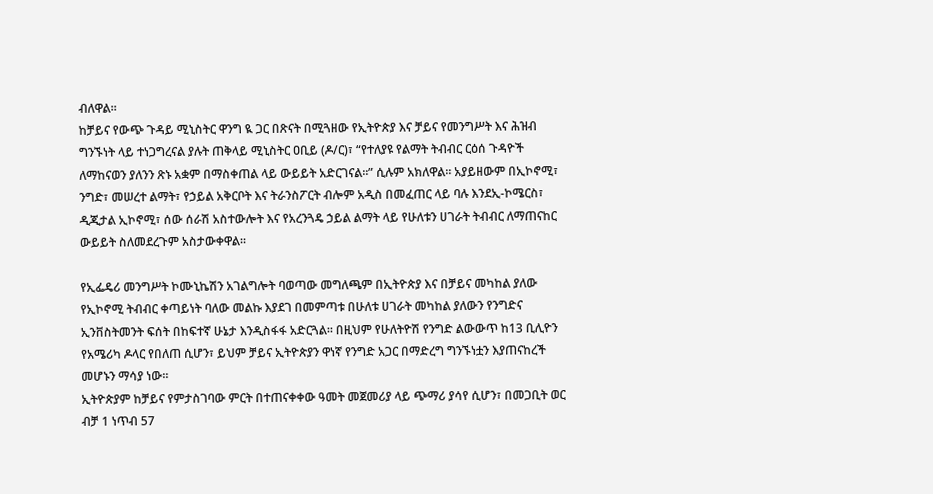ብለዋል።
ከቻይና የውጭ ጉዳይ ሚኒስትር ዋንግ ዪ ጋር በጽናት በሚጓዘው የኢትዮጵያ እና ቻይና የመንግሥት እና ሕዝብ ግንኙነት ላይ ተነጋግረናል ያሉት ጠቅላይ ሚኒስትር ዐቢይ (ዶ/ር)፣ “የተለያዩ የልማት ትብብር ርዕሰ ጉዳዮች ለማከናወን ያለንን ጽኑ አቋም በማስቀጠል ላይ ውይይት አድርገናል።” ሲሉም አክለዋል። አያይዘውም በኢኮኖሚ፣ ንግድ፣ መሠረተ ልማት፣ የኃይል አቅርቦት እና ትራንስፖርት ብሎም አዲስ በመፈጠር ላይ ባሉ እንደኢ-ኮሜርስ፣ ዲጂታል ኢኮኖሚ፣ ሰው ሰራሽ አስተውሎት እና የአረንጓዴ ኃይል ልማት ላይ የሁለቱን ሀገራት ትብብር ለማጠናከር ውይይት ስለመደረጉም አስታውቀዋል።

የኢፌዴሪ መንግሥት ኮሙኒኬሽን አገልግሎት ባወጣው መግለጫም በኢትዮጵያ እና በቻይና መካከል ያለው የኢኮኖሚ ትብብር ቀጣይነት ባለው መልኩ እያደገ በመምጣቱ በሁለቱ ሀገራት መካከል ያለውን የንግድና ኢንቨስትመንት ፍሰት በከፍተኛ ሁኔታ እንዲስፋፋ አድርጓል፡፡ በዚህም የሁለትዮሽ የንግድ ልውውጥ ከ13 ቢሊዮን የአሜሪካ ዶላር የበለጠ ሲሆን፣ ይህም ቻይና ኢትዮጵያን ዋነኛ የንግድ አጋር በማድረግ ግንኙነቷን እያጠናከረች መሆኑን ማሳያ ነው፡፡
ኢትዮጵያም ከቻይና የምታስገባው ምርት በተጠናቀቀው ዓመት መጀመሪያ ላይ ጭማሪ ያሳየ ሲሆን፣ በመጋቢት ወር ብቻ 1 ነጥብ 57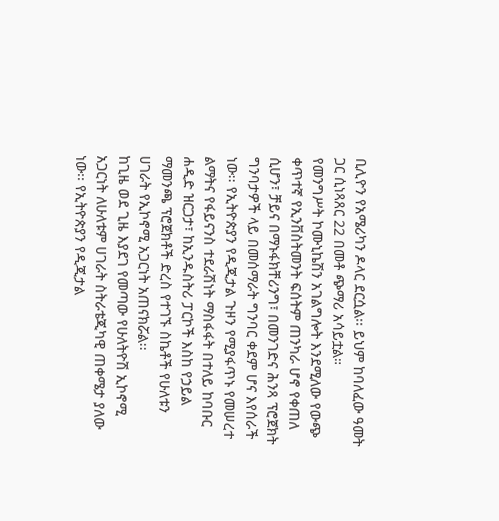ቢሊዮን የአሜሪካን ዶላር ደርሷል፡፡ ይህም ከባለፈው ዓመት ጋር ሲነጻጸር 22 በመቶ ጭማሪ አሳይቷል።
የመንግሥት ኮሙኒኬሽን አገልግሎት እንደሚለው የውጭ ቀጥተኛ የኢንቨስትመንት ፍሰትም ጠንካራ ሆኖ የቀጠለ ሲሆን፣ ቻይና በማኑፋክቸሪንግ፣ በመንገድና ሕንጻ ፕሮጀክት ግንባታዎች ላይ በመሰማራት ግንባር ቀደም ሆና እየሰራች ነው፡፡ የኢትዮጵያን የዲጂታል ጉዞን የሚያፋጥኑ የመሠረተ ልማትና የፋይናንስ ተደራሽነት ማስፋፋት በተለይ ከባቡር ሐዲድ ዝርጋታ፣ ከኢንዱስትሪ ፓርኮች እስከ የኃይል ማመንጫ ፕሮጀክቶች ድረስ የተገኙ ስኬቶች የሁለቱን ሀገራት የኢኮኖሚ አጋርነት አጠናክሯል፡፡
ከጊዜ ወደ ጊዜ እያደገ የመጣው የሁለትዮሽ ኢኮኖሚ አጋርነት ለሁለቱም ሀገራት ስትራቴጂካዊ ጠቀሜታ ያለው ነው፡፡ የኢትዮጵያን የዲጂታል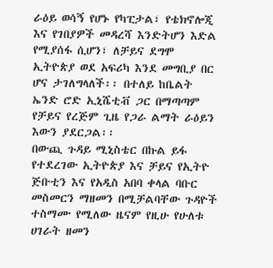ራዕይ ወሳኝ የሆኑ የካፒታል፣ የቴክኖሎጂ እና የገበያዎች መዳረሻ እንድትሆን እድል የሚያሰፋ ሲሆን፣ ለቻይና ደግሞ ኢትዮጵያ ወደ አፍሪካ እንደ መግቢያ በር ሆና ታገለግላለች፡፡ በተለይ ከቤልት ኤንድ ሮድ ኢኒሼቲቭ ጋር በማጣጣም የቻይና የረጅም ጊዜ የጋራ ልማት ራዕይን እውን ያደርጋል፡፡
በውጪ ጉዳይ ሚኒስቴር በኩል ይፋ የተደረገው ኢትዮጵያ እና ቻይና የኢትዮ ጅቡቲን እና የአዲስ አበባ ቀላል ባቡር መስመርን ማዘመን በሚቻልባቸው ጉዳዮች ተስማሙ የሚለው ዜናም የዚሁ የሁለቱ ሀገራት ዘመን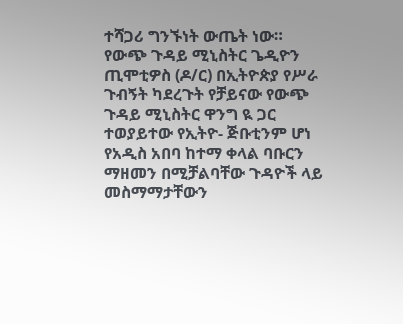ተሻጋሪ ግንኙነት ውጤት ነው። የውጭ ጉዳይ ሚኒስትር ጌዲዮን ጢሞቲዎስ (ዶ/ር) በኢትዮጵያ የሥራ ጉብኝት ካደረጉት የቻይናው የውጭ ጉዳይ ሚኒስትር ዋንግ ዪ ጋር ተወያይተው የኢትዮ- ጅቡቲንም ሆነ የአዲስ አበባ ከተማ ቀላል ባቡርን ማዘመን በሚቻልባቸው ጉዳዮች ላይ መስማማታቸውን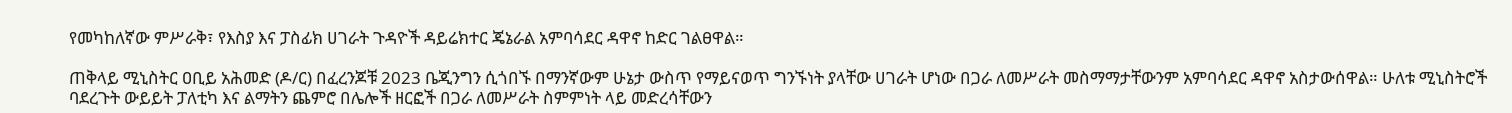የመካከለኛው ምሥራቅ፣ የእስያ እና ፓስፊክ ሀገራት ጉዳዮች ዳይሬክተር ጄኔራል አምባሳደር ዳዋኖ ከድር ገልፀዋል።

ጠቅላይ ሚኒስትር ዐቢይ አሕመድ (ዶ/ር) በፈረንጆቹ 2023 ቤጂንግን ሲጎበኙ በማንኛውም ሁኔታ ውስጥ የማይናወጥ ግንኙነት ያላቸው ሀገራት ሆነው በጋራ ለመሥራት መስማማታቸውንም አምባሳደር ዳዋኖ አስታውሰዋል። ሁለቱ ሚኒስትሮች ባደረጉት ውይይት ፓለቲካ እና ልማትን ጨምሮ በሌሎች ዘርፎች በጋራ ለመሥራት ስምምነት ላይ መድረሳቸውን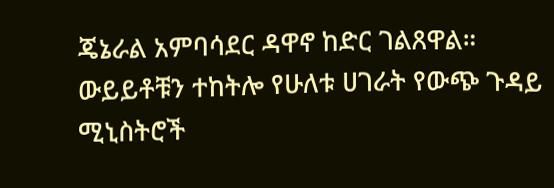ጄኔራል አምባሳደር ዳዋኖ ከድር ገልጸዋል።
ውይይቶቹን ተከትሎ የሁለቱ ሀገራት የውጭ ጉዳይ ሚኒስትሮች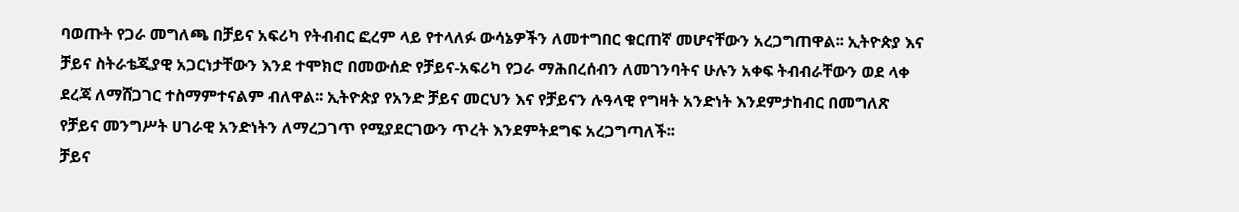ባወጡት የጋራ መግለጫ በቻይና አፍሪካ የትብብር ፎረም ላይ የተላለፉ ውሳኔዎችን ለመተግበር ቁርጠኛ መሆናቸውን አረጋግጠዋል፡፡ ኢትዮጵያ እና ቻይና ስትራቴጂያዊ አጋርነታቸውን እንደ ተሞክሮ በመውሰድ የቻይና-አፍሪካ የጋራ ማሕበረሰብን ለመገንባትና ሁሉን አቀፍ ትብብራቸውን ወደ ላቀ ደረጃ ለማሸጋገር ተስማምተናልም ብለዋል፡፡ ኢትዮጵያ የአንድ ቻይና መርህን እና የቻይናን ሉዓላዊ የግዛት አንድነት እንደምታከብር በመግለጽ የቻይና መንግሥት ሀገራዊ አንድነትን ለማረጋገጥ የሚያደርገውን ጥረት እንደምትደግፍ አረጋግጣለች፡፡
ቻይና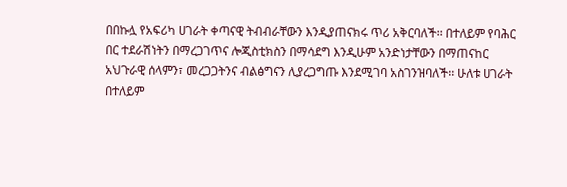በበኩሏ የአፍሪካ ሀገራት ቀጣናዊ ትብብራቸውን እንዲያጠናክሩ ጥሪ አቅርባለች፡፡ በተለይም የባሕር በር ተደራሽነትን በማረጋገጥና ሎጂስቲክስን በማሳደግ እንዲሁም አንድነታቸውን በማጠናከር አህጉራዊ ሰላምን፣ መረጋጋትንና ብልፅግናን ሊያረጋግጡ እንደሚገባ አስገንዝባለች፡፡ ሁለቱ ሀገራት በተለይም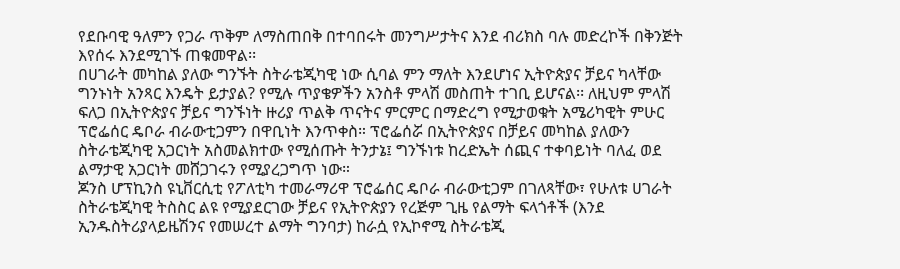የደቡባዊ ዓለምን የጋራ ጥቅም ለማስጠበቅ በተባበሩት መንግሥታትና እንደ ብሪክስ ባሉ መድረኮች በቅንጅት እየሰሩ እንደሚገኙ ጠቁመዋል፡፡
በሀገራት መካከል ያለው ግንኙት ስትራቴጂካዊ ነው ሲባል ምን ማለት እንደሆነና ኢትዮጵያና ቻይና ካላቸው ግንኑነት አንጻር እንዴት ይታያል? የሚሉ ጥያቄዎችን አንስቶ ምላሽ መስጠት ተገቢ ይሆናል፡፡ ለዚህም ምላሽ ፍለጋ በኢትዮጵያና ቻይና ግንኙነት ዙሪያ ጥልቅ ጥናትና ምርምር በማድረግ የሚታወቁት አሜሪካዊት ምሁር ፕሮፌሰር ዴቦራ ብራውቲጋምን በዋቢነት እንጥቀስ። ፕሮፌሰሯ በኢትዮጵያና በቻይና መካከል ያለውን ስትራቴጂካዊ አጋርነት አስመልክተው የሚሰጡት ትንታኔ፤ ግንኙነቱ ከረድኤት ሰጪና ተቀባይነት ባለፈ ወደ ልማታዊ አጋርነት መሸጋገሩን የሚያረጋግጥ ነው።
ጆንስ ሆፕኪንስ ዩኒቨርሲቲ የፖለቲካ ተመራማሪዋ ፕሮፌሰር ዴቦራ ብራውቲጋም በገለጻቸው፣ የሁለቱ ሀገራት ስትራቴጂካዊ ትስስር ልዩ የሚያደርገው ቻይና የኢትዮጵያን የረጅም ጊዜ የልማት ፍላጎቶች (እንደ ኢንዱስትሪያላይዜሽንና የመሠረተ ልማት ግንባታ) ከራሷ የኢኮኖሚ ስትራቴጂ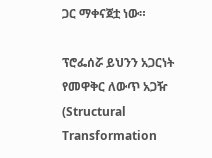ጋር ማቀናጀቷ ነው።

ፕሮፌሰሯ ይህንን አጋርነት የመዋቅር ለውጥ አጋዥ (Structural Transformation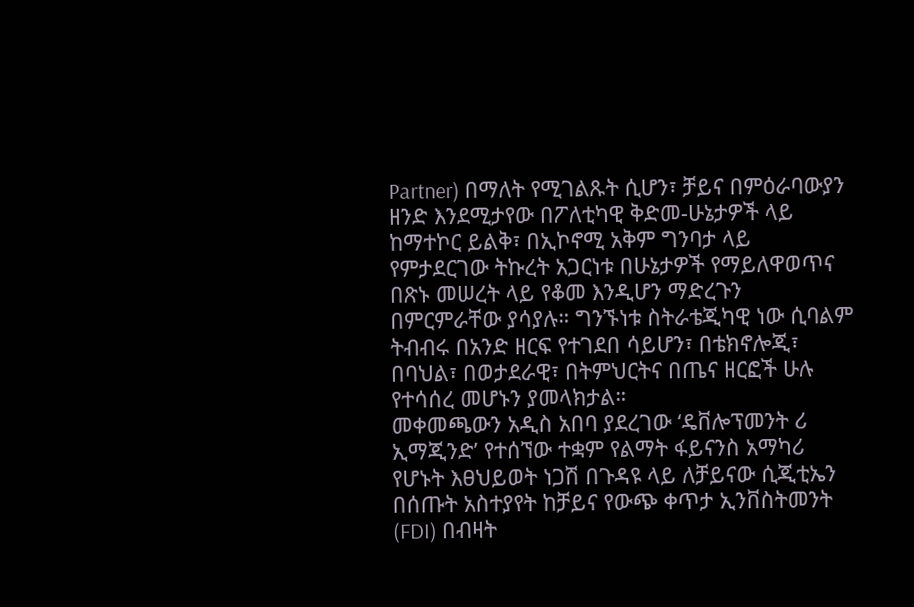Partner) በማለት የሚገልጹት ሲሆን፣ ቻይና በምዕራባውያን ዘንድ እንደሚታየው በፖለቲካዊ ቅድመ-ሁኔታዎች ላይ ከማተኮር ይልቅ፣ በኢኮኖሚ አቅም ግንባታ ላይ የምታደርገው ትኩረት አጋርነቱ በሁኔታዎች የማይለዋወጥና በጽኑ መሠረት ላይ የቆመ እንዲሆን ማድረጉን በምርምራቸው ያሳያሉ። ግንኙነቱ ስትራቴጂካዊ ነው ሲባልም ትብብሩ በአንድ ዘርፍ የተገደበ ሳይሆን፣ በቴክኖሎጂ፣ በባህል፣ በወታደራዊ፣ በትምህርትና በጤና ዘርፎች ሁሉ የተሳሰረ መሆኑን ያመላክታል።
መቀመጫውን አዲስ አበባ ያደረገው ‘ዴቨሎፕመንት ሪ ኢማጂንድ’ የተሰኘው ተቋም የልማት ፋይናንስ አማካሪ የሆኑት እፀህይወት ነጋሽ በጉዳዩ ላይ ለቻይናው ሲጂቲኤን በሰጡት አስተያየት ከቻይና የውጭ ቀጥታ ኢንቨስትመንት (FDI) በብዛት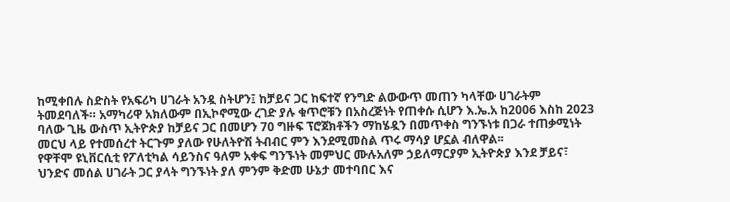ከሚቀበሉ ስድስት የአፍሪካ ሀገራት አንዷ ስትሆን፤ ከቻይና ጋር ከፍተኛ የንግድ ልውውጥ መጠን ካላቸው ሀገራትም ትመደባለች። አማካሪዋ አክለውም በኢኮኖሚው ረገድ ያሉ ቁጥሮቹን በአስረጅነት የጠቀሱ ሲሆን እ.ኤ.አ ከ2006 እስከ 2023 ባለው ጊዜ ውስጥ ኢትዮጵያ ከቻይና ጋር በመሆን 70 ግዙፍ ፕሮጀክቶችን ማከሄዷን በመጥቀስ ግንኙነቱ በጋራ ተጠቃሚነት መርህ ላይ የተመሰረተ ትርጉም ያለው የሁለትዮሽ ትብብር ምን እንደሚመስል ጥሩ ማሳያ ሆኗል ብለዋል፡፡
የዋቸሞ ዩኒቨርሲቲ የፖለቲካል ሳይንስና ዓለም አቀፍ ግንኙነት መምህር ሙሉአለም ኃይለማርያም ኢትዮጵያ እንደ ቻይና፣ ህንድና መሰል ሀገራት ጋር ያላት ግንኙነት ያለ ምንም ቅድመ ሁኔታ መተባበር እና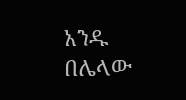አንዱ በሌላው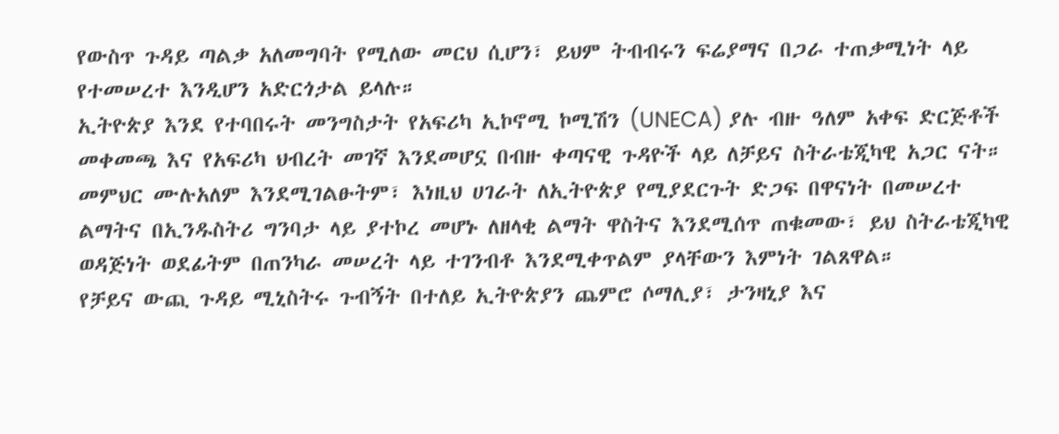የውስጥ ጉዳይ ጣልቃ አለመግባት የሚለው መርህ ሲሆን፣ ይህም ትብብሩን ፍሬያማና በጋራ ተጠቃሚነት ላይ የተመሠረተ እንዲሆን አድርጎታል ይላሉ።
ኢትዮጵያ እንደ የተባበሩት መንግስታት የአፍሪካ ኢኮኖሚ ኮሚሽን (UNECA) ያሉ ብዙ ዓለም አቀፍ ድርጅቶች መቀመጫ እና የአፍሪካ ህብረት መገኛ እንደመሆኗ በብዙ ቀጣናዊ ጉዳዮች ላይ ለቻይና ስትራቴጂካዊ አጋር ናት። መምህር ሙሉአለም እንደሚገልፁትም፣ እነዚህ ሀገራት ለኢትዮጵያ የሚያደርጉት ድጋፍ በዋናነት በመሠረተ ልማትና በኢንዱስትሪ ግንባታ ላይ ያተኮረ መሆኑ ለዘላቂ ልማት ዋስትና እንደሚሰጥ ጠቁመው፣ ይህ ስትራቴጂካዊ ወዳጅነት ወደፊትም በጠንካራ መሠረት ላይ ተገንብቶ እንደሚቀጥልም ያላቸውን እምነት ገልጸዋል።
የቻይና ውጪ ጉዳይ ሚኒስትሩ ጉብኝት በተለይ ኢትዮጵያን ጨምሮ ሶማሊያ፣ ታንዛኒያ እና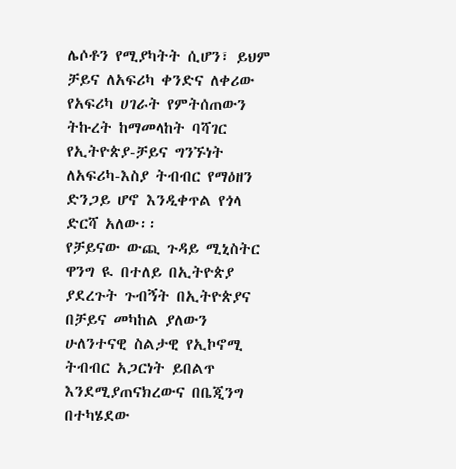ሌሶቶን የሚያካትት ሲሆን፣ ይህም ቻይና ለአፍሪካ ቀንድና ለቀሪው የአፍሪካ ሀገራት የምትሰጠውን ትኩረት ከማመላከት ባሻገር የኢትዮጵያ-ቻይና ግንኙነት ለአፍሪካ-እስያ ትብብር የማዕዘን ድንጋይ ሆኖ እንዲቀጥል የጎላ ድርሻ አለው፡፡
የቻይናው ውጪ ጉዳይ ሚኒስትር ዋንግ ዪ በተለይ በኢትዮጵያ ያደረጉት ጉብኝት በኢትዮጵያና በቻይና መካከል ያለውን ሁለንተናዊ ስልታዊ የኢኮኖሚ ትብብር አጋርነት ይበልጥ እንደሚያጠናክረውና በቤጂንግ በተካሄደው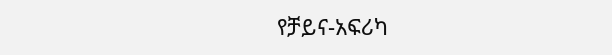የቻይና-አፍሪካ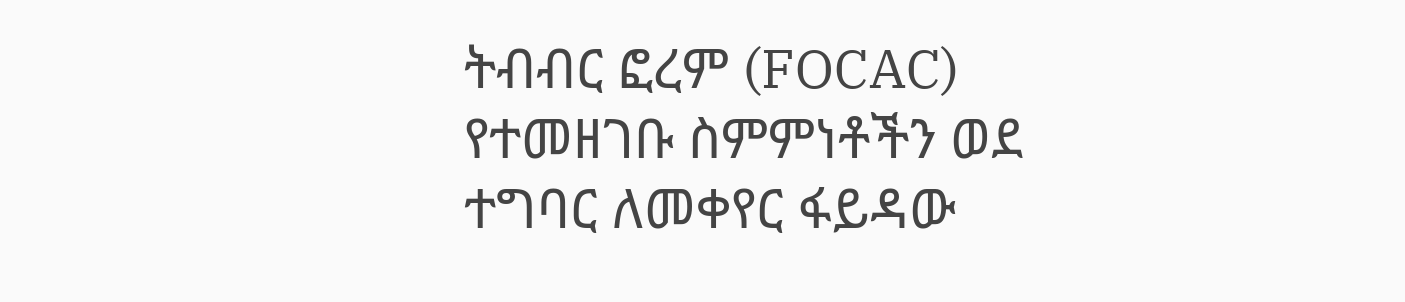ትብብር ፎረም (FOCAC) የተመዘገቡ ስምምነቶችን ወደ ተግባር ለመቀየር ፋይዳው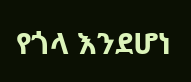የጎላ እንደሆነ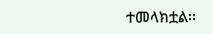ተመላክቷል፡፡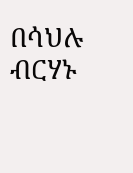በሳህሉ ብርሃኑ